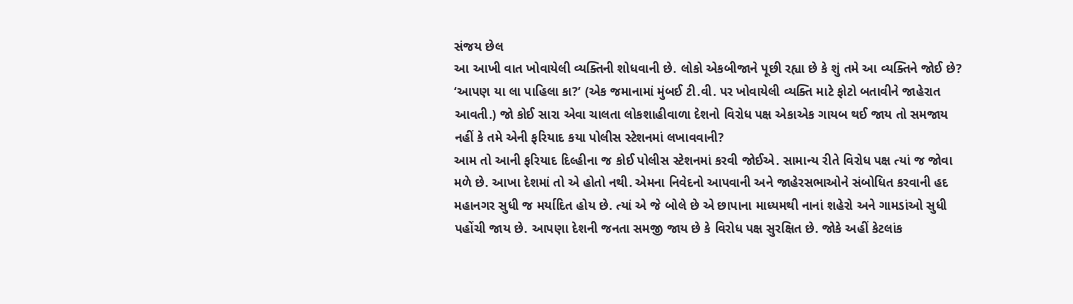સંજય છેલ
આ આખી વાત ખોવાયેલી વ્યક્તિની શોધવાની છે. લોકો એકબીજાને પૂછી રહ્યા છે કે શું તમે આ વ્યક્તિને જોઈ છે? ‘આપણ યા લા પાહિલા કા?’ (એક જમાનામાં મુંબઈ ટી.વી. પર ખોવાયેલી વ્યક્તિ માટે ફોટો બતાવીને જાહેરાત આવતી.) જો કોઈ સારા એવા ચાલતા લોકશાહીવાળા દેશનો વિરોધ પક્ષ એકાએક ગાયબ થઈ જાય તો સમજાય નહીં કે તમે એની ફરિયાદ કયા પોલીસ સ્ટેશનમાં લખાવવાની?
આમ તો આની ફરિયાદ દિલ્હીના જ કોઈ પોલીસ સ્ટેશનમાં કરવી જોઈએ. સામાન્ય રીતે વિરોધ પક્ષ ત્યાં જ જોવા મળે છે. આખા દેશમાં તો એ હોતો નથી. એમના નિવેદનો આપવાની અને જાહેરસભાઓને સંબોધિત કરવાની હદ મહાનગર સુધી જ મર્યાદિત હોય છે. ત્યાં એ જે બોલે છે એ છાપાના માધ્યમથી નાનાં શહેરો અને ગામડાંઓ સુધી પહોંચી જાય છે. આપણા દેશની જનતા સમજી જાય છે કે વિરોધ પક્ષ સુરક્ષિત છે. જોકે અહીં કેટલાંક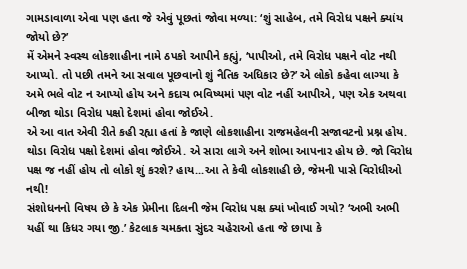ગામડાવાળા એવા પણ હતા જે એવું પૂછતાં જોવા મળ્યા: ‘શું સાહેબ, તમે વિરોધ પક્ષને ક્યાંય જોયો છે?’
મેં એમને સ્વસ્થ લોકશાહીના નામે ઠપકો આપીને કહ્યું, ‘પાપીઓ, તમે વિરોધ પક્ષને વોટ નથી આપ્યો. તો પછી તમને આ સવાલ પૂછવાનો શું નૈતિક અધિકાર છે?’ એ લોકો કહેવા લાગ્યા કે અમે ભલે વોટ ન આપ્યો હોય અને કદાચ ભવિષ્યમાં પણ વોટ નહીં આપીએ, પણ એક અથવા બીજા થોડા વિરોધ પક્ષો દેશમાં હોવા જોઈએ.
એ આ વાત એવી રીતે કહી રહ્યા હતાં કે જાણે લોકશાહીના રાજમહેલની સજાવટનો પ્રશ્ન હોય. થોડા વિરોધ પક્ષો દેશમાં હોવા જોઈએ. એ સારા લાગે અને શોભા આપનાર હોય છે. જો વિરોધ પક્ષ જ નહીં હોય તો લોકો શું કરશે? હાય...આ તે કેવી લોકશાહી છે, જેમની પાસે વિરોધીઓ નથી!
સંશોધનનો વિષય છે કે એક પ્રેમીના દિલની જેમ વિરોધ પક્ષ ક્યાં ખોવાઈ ગયો? ‘અભી અભી યહીં થા કિધર ગયા જી.’ કેટલાક ચમકતા સુંદર ચહેરાઓ હતા જે છાપા કે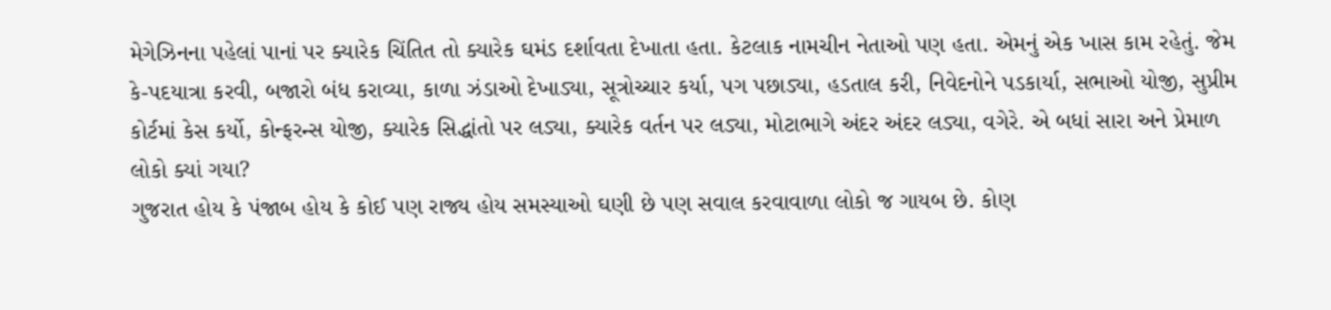મેગેઝિનના પહેલાં પાનાં પર ક્યારેક ચિંતિત તો ક્યારેક ઘમંડ દર્શાવતા દેખાતા હતા. કેટલાક નામચીન નેતાઓ પણ હતા. એમનું એક ખાસ કામ રહેતું. જેમ કે-પદયાત્રા કરવી, બજારો બંધ કરાવ્યા, કાળા ઝંડાઓ દેખાડ્યા, સૂત્રોચ્ચાર કર્યા, પગ પછાડ્યા, હડતાલ કરી, નિવેદનોને પડકાર્યા, સભાઓ યોજી, સુપ્રીમ કોર્ટમાં કેસ કર્યો, કોન્ફરન્સ યોજી, ક્યારેક સિદ્ધાંતો પર લડ્યા, ક્યારેક વર્તન પર લડ્યા, મોટાભાગે અંદર અંદર લડ્યા, વગેરે. એ બધાં સારા અને પ્રેમાળ લોકો ક્યાં ગયા?
ગુજરાત હોય કે પંજાબ હોય કે કોઈ પણ રાજ્ય હોય સમસ્યાઓ ઘણી છે પણ સવાલ કરવાવાળા લોકો જ ગાયબ છે. કોણ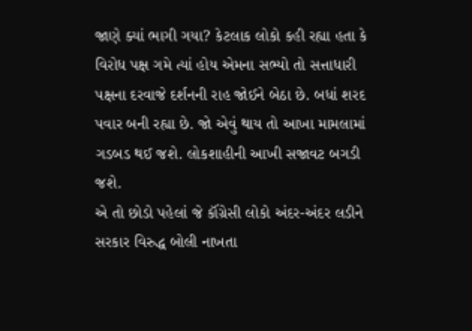જાણે ક્યાં ભાગી ગયા? કેટલાક લોકો કહી રહ્યા હતા કે વિરોધ પક્ષ ગમે ત્યાં હોય એમના સભ્યો તો સત્તાધારી પક્ષના દરવાજે દર્શનની રાહ જોઈને બેઠા છે. બધાં શરદ પવાર બની રહ્યા છે. જો એવું થાય તો આખા મામલામાં ગડબડ થઈ જશે. લોકશાહીની આખી સજાવટ બગડી જશે.
એ તો છોડો પહેલાં જે કૉંગ્રેસી લોકો અંદર-અંદર લડીને સરકાર વિરુદ્ધ બોલી નાખતા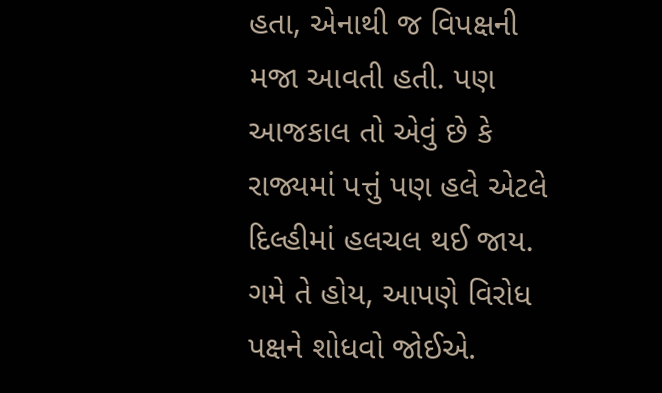હતા, એનાથી જ વિપક્ષની મજા આવતી હતી. પણ આજકાલ તો એવું છે કે રાજ્યમાં પત્તું પણ હલે એટલે દિલ્હીમાં હલચલ થઈ જાય. ગમે તે હોય, આપણે વિરોધ પક્ષને શોધવો જોઈએ.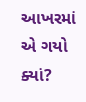આખરમાં એ ગયો ક્યાં?